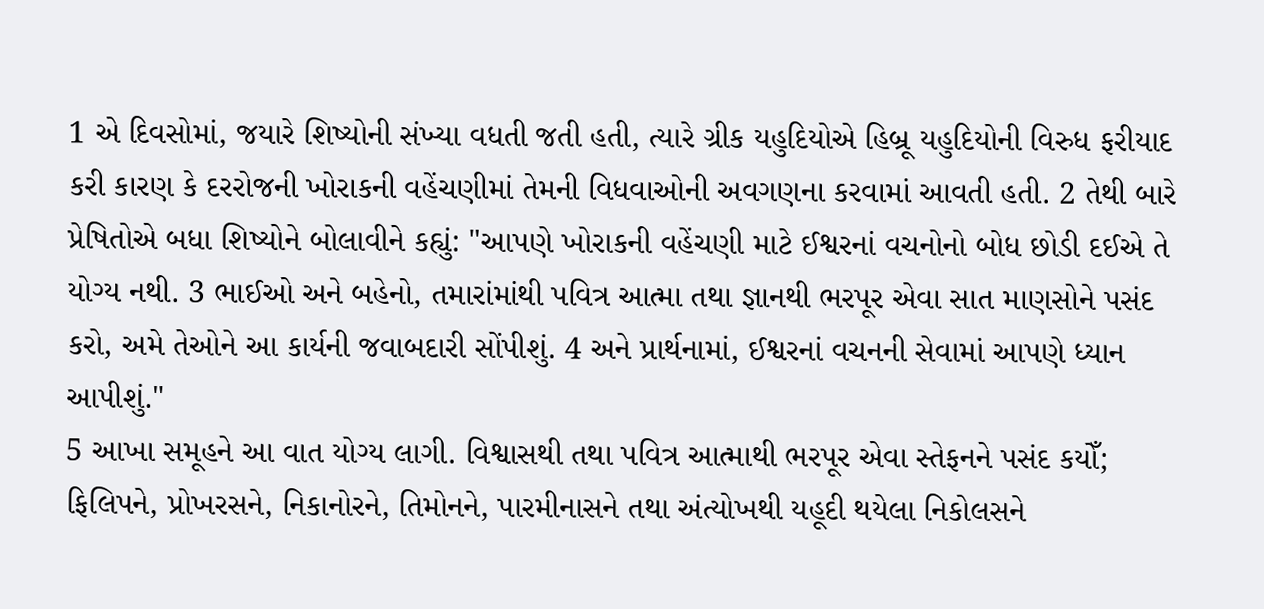1 એ દિવસોમાં, જયારે શિષ્યોની સંખ્યા વધતી જતી હતી, ત્યારે ગ્રીક યહુદિયોએ હિબ્રૂ યહુદિયોની વિરુધ ફરીયાદ કરી કારણ કે દરરોજની ખોરાકની વહેંચણીમાં તેમની વિધવાઓની અવગણના કરવામાં આવતી હતી. 2 તેથી બારે પ્રેષિતોએ બધા શિષ્યોને બોલાવીને કહ્યું: "આપણે ખોરાકની વહેંચણી માટે ઈશ્વરનાં વચનોનો બોધ છોડી દઈએ તે યોગ્ય નથી. 3 ભાઈઓ અને બહેનો, તમારાંમાંથી પવિત્ર આત્મા તથા જ્ઞાનથી ભરપૂર એવા સાત માણસોને પસંદ કરો, અમે તેઓને આ કાર્યની જવાબદારી સોંપીશું. 4 અને પ્રાર્થનામાં, ઈશ્વરનાં વચનની સેવામાં આપણે ધ્યાન આપીશું."
5 આખા સમૂહને આ વાત યોગ્ય લાગી. વિશ્વાસથી તથા પવિત્ર આત્માથી ભરપૂર એવા સ્તેફનને પસંદ કયોઁ; ફિલિપને, પ્રોખરસને, નિકાનોરને, તિમોનને, પારમીનાસને તથા અંત્યોખથી યહૂદી થયેલા નિકોલસને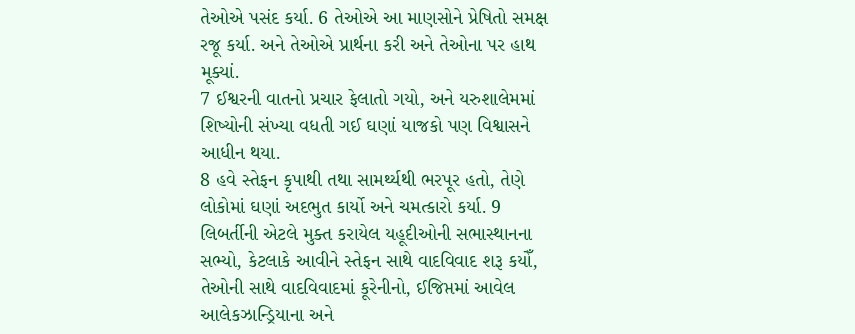તેઓએ પસંદ કર્યા. 6 તેઓએ આ માણસોને પ્રેષિતો સમક્ષ રજૂ કર્યા. અને તેઓએ પ્રાર્થના કરી અને તેઓના પર હાથ મૂક્યાં.
7 ઈશ્વરની વાતનો પ્રચાર ફેલાતો ગયો, અને યરુશાલેમમાં શિષ્યોની સંખ્યા વધતી ગઈ ઘણાં યાજકો પણ વિશ્વાસને આધીન થયા.
8 હવે સ્તેફન કૃપાથી તથા સામર્થ્યથી ભરપૂર હતો, તેણે લોકોમાં ઘણાં અદભુત કાર્યો અને ચમત્કારો કર્યા. 9 લિબર્તીની એટલે મુક્ત કરાયેલ યહૂદીઓની સભાસ્થાનના સભ્યો, કેટલાકે આવીને સ્તેફન સાથે વાદવિવાદ શરૂ કયોઁ, તેઓની સાથે વાદવિવાદમાં કૂરેનીનો, ઈજિપ્તમાં આવેલ આલેકઝાન્ડ્રિયાના અને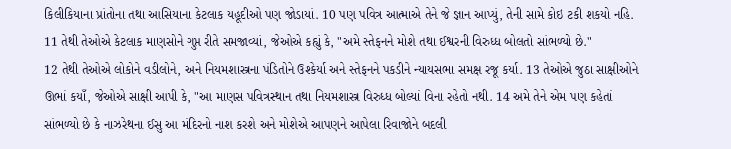કિલીકિયાના પ્રાંતોના તથા આસિયાના કેટલાક યહૂદીઓ પણ જોડાયાં. 10 પણ પવિત્ર આત્માએ તેને જે જ્ઞાન આપ્યું, તેની સામે કોઇ ટકી શકયો નહિ.
11 તેથી તેઓએ કેટલાક માણસોને ગુપ્ત રીતે સમજાવ્યાં, જેઓએ કહ્યું કે, "અમે સ્તેફનને મોશે તથા ઈશ્વરની વિરુધ્ધ બોલતો સાંભળ્યો છે."
12 તેથી તેઓએ લોકોને વડીલોને, અને નિયમશાસ્ત્રના પંડિતોને ઉશ્કેર્યા અને સ્તેફનને પકડીને ન્યાયસભા સમક્ષ રજૂ કર્યા. 13 તેઓએ જુઠા સાક્ષીઓને ઊભાં કયાઁ, જેઓએ સાક્ષી આપી કે, "આ માણસ પવિત્રસ્થાન તથા નિયમશાસ્ત્ર વિરુધ્ધ બોલ્યાં વિના રહેતો નથી. 14 અમે તેને એમ પણ કહેતાં સાંભળ્યો છે કે નાઝરેથના ઈસુ આ મંદિરનો નાશ કરશે અને મોશેએ આપણને આપેલા રિવાજોને બદલી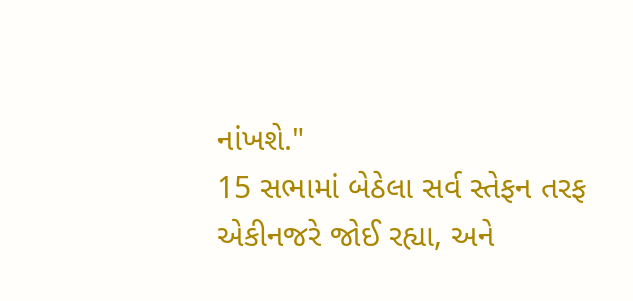નાંખશે."
15 સભામાં બેઠેલા સર્વ સ્તેફન તરફ એકીનજરે જોઈ રહ્યા, અને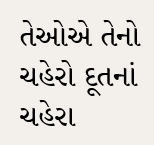તેઓએ તેનો ચહેરો દૂતનાં ચહેરા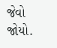જેવો જોયો.